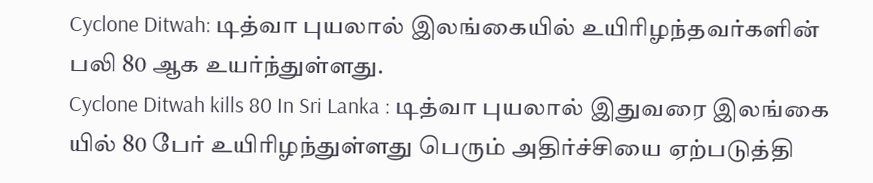Cyclone Ditwah: டித்வா புயலால் இலங்கையில் உயிரிழந்தவர்களின் பலி 80 ஆக உயர்ந்துள்ளது.
Cyclone Ditwah kills 80 In Sri Lanka : டித்வா புயலால் இதுவரை இலங்கை யில் 80 பேர் உயிரிழந்துள்ளது பெரும் அதிர்ச்சியை ஏற்படுத்தி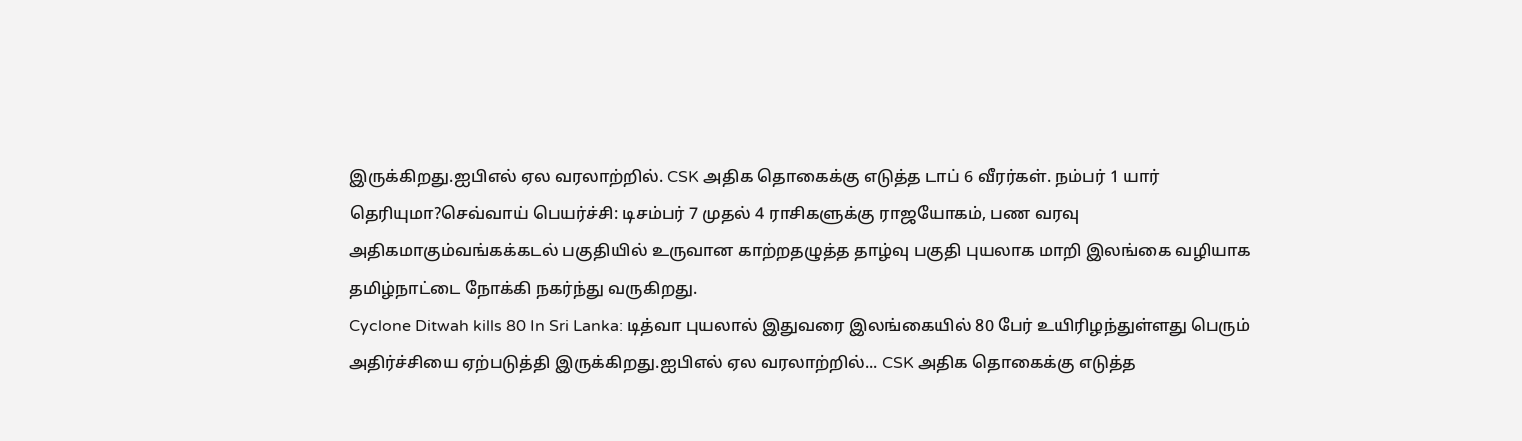இருக்கிறது.ஐபிஎல் ஏல வரலாற்றில். CSK அதிக தொகைக்கு எடுத்த டாப் 6 வீரர்கள். நம்பர் 1 யார் தெரியுமா?செவ்வாய் பெயர்ச்சி: டிசம்பர் 7 முதல் 4 ராசிகளுக்கு ராஜயோகம், பண வரவு அதிகமாகும்வங்கக்கடல் பகுதியில் உருவான காற்றதழுத்த தாழ்வு பகுதி புயலாக மாறி இலங்கை வழியாக தமிழ்நாட்டை நோக்கி நகர்ந்து வருகிறது.
Cyclone Ditwah kills 80 In Sri Lanka: டித்வா புயலால் இதுவரை இலங்கையில் 80 பேர் உயிரிழந்துள்ளது பெரும் அதிர்ச்சியை ஏற்படுத்தி இருக்கிறது.ஐபிஎல் ஏல வரலாற்றில்... CSK அதிக தொகைக்கு எடுத்த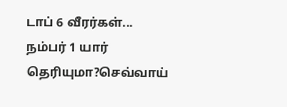டாப் 6 வீரர்கள்... நம்பர் 1 யார் தெரியுமா?செவ்வாய்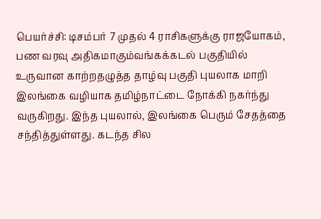பெயர்ச்சி: டிசம்பர் 7 முதல் 4 ராசிகளுக்கு ராஜயோகம், பண வரவு அதிகமாகும்வங்கக்கடல் பகுதியில் உருவான காற்றதழுத்த தாழ்வு பகுதி புயலாக மாறி இலங்கை வழியாக தமிழ்நாட்டை நோக்கி நகர்ந்து வருகிறது. இந்த புயலால், இலங்கை பெரும் சேதத்தை சந்தித்துள்ளது. கடந்த சில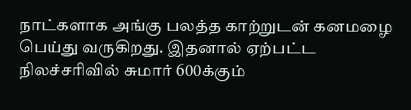நாட்களாக அங்கு பலத்த காற்றுடன் கனமழை பெய்து வருகிறது. இதனால் ஏற்பட்ட நிலச்சரிவில் சுமார் 600க்கும்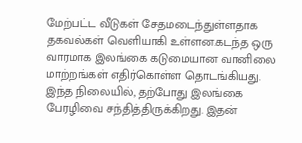மேற்பட்ட வீடுகள் சேதமடைந்துள்ளதாக தகவல்கள் வெளியாகி உள்ளன.கடந்த ஒரு வாரமாக இலங்கை கடுமையான வானிலை மாற்றங்கள் எதிர்கொள்ள தொடங்கியது. இந்த நிலையில், தற்போது இலங்கை பேரழிவை சந்தித்திருக்கிறது. இதன்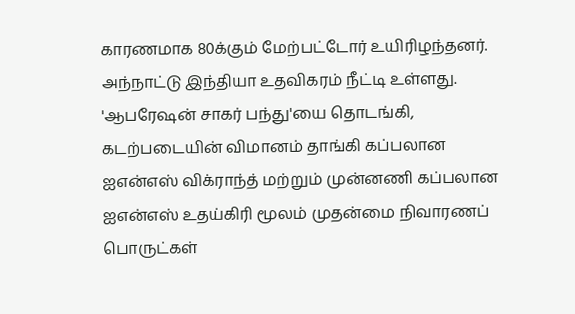காரணமாக 80க்கும் மேற்பட்டோர் உயிரிழந்தனர். அந்நாட்டு இந்தியா உதவிகரம் நீட்டி உள்ளது. 'ஆபரேஷன் சாகர் பந்து'யை தொடங்கி, கடற்படையின் விமானம் தாங்கி கப்பலான ஐஎன்எஸ் விக்ராந்த் மற்றும் முன்னணி கப்பலான ஐஎன்எஸ் உதய்கிரி மூலம் முதன்மை நிவாரணப் பொருட்கள்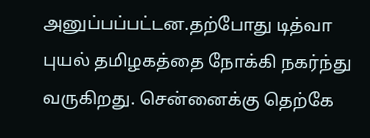அனுப்பப்பட்டன.தற்போது டித்வா புயல் தமிழகத்தை நோக்கி நகர்ந்து வருகிறது. சென்னைக்கு தெற்கே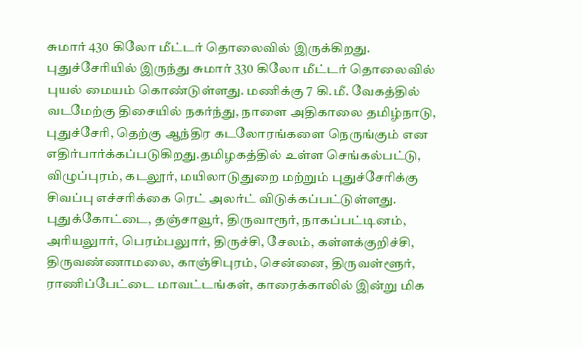சுமார் 430 கிலோ மீட்டர் தொலைவில் இருக்கிறது. புதுச்சேரியில் இருந்து சுமார் 330 கிலோ மீட்டர் தொலைவில் புயல் மையம் கொண்டுள்ளது. மணிக்கு 7 கி.மீ. வேகத்தில் வடமேற்கு திசையில் நகர்ந்து, நாளை அதிகாலை தமிழ்நாடு, புதுச்சேரி, தெற்கு ஆந்திர கடலோரங்களை நெருங்கும் என எதிர்பார்க்கப்படுகிறது.தமிழகத்தில் உள்ள செங்கல்பட்டு, விழுப்புரம், கடலூர், மயிலாடுதுறை மற்றும் புதுச்சேரிக்கு சிவப்பு எச்சரிக்கை ரெட் அலர்ட் விடுக்கப்பட்டுள்ளது. புதுக்கோட்டை, தஞ்சாவூர், திருவாரூர், நாகப்பட்டினம், அரியலுார், பெரம்பலுார், திருச்சி, சேலம், கள்ளக்குறிச்சி, திருவண்ணாமலை, காஞ்சிபுரம், சென்னை, திருவள்ளூர், ராணிப்பேட்டை மாவட்டங்கள், காரைக்காலில் இன்று மிக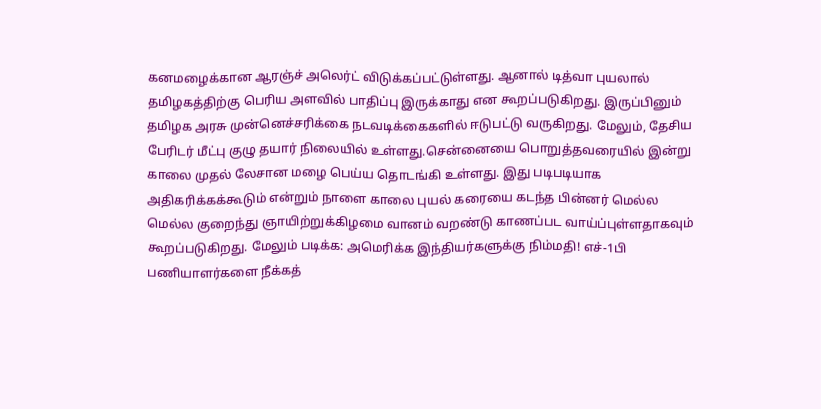கனமழைக்கான ஆரஞ்ச் அலெர்ட் விடுக்கப்பட்டுள்ளது. ஆனால் டித்வா புயலால் தமிழகத்திற்கு பெரிய அளவில் பாதிப்பு இருக்காது என கூறப்படுகிறது. இருப்பினும் தமிழக அரசு முன்னெச்சரிக்கை நடவடிக்கைகளில் ஈடுபட்டு வருகிறது. மேலும், தேசிய பேரிடர் மீட்பு குழு தயார் நிலையில் உள்ளது.சென்னையை பொறுத்தவரையில் இன்று காலை முதல் லேசான மழை பெய்ய தொடங்கி உள்ளது. இது படிபடியாக அதிகரிக்கக்கூடும் என்றும் நாளை காலை புயல் கரையை கடந்த பின்னர் மெல்ல மெல்ல குறைந்து ஞாயிற்றுக்கிழமை வானம் வறண்டு காணப்பட வாய்ப்புள்ளதாகவும் கூறப்படுகிறது. மேலும் படிக்க: அமெரிக்க இந்தியர்களுக்கு நிம்மதி! எச்-1பி பணியாளர்களை நீக்கத்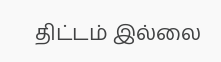திட்டம் இல்லை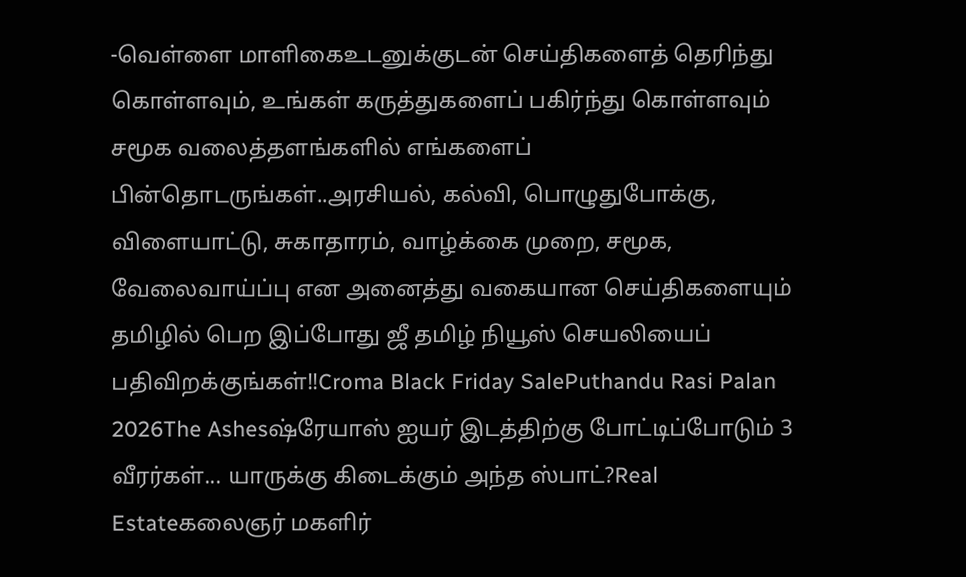-வெள்ளை மாளிகைஉடனுக்குடன் செய்திகளைத் தெரிந்து கொள்ளவும், உங்கள் கருத்துகளைப் பகிர்ந்து கொள்ளவும் சமூக வலைத்தளங்களில் எங்களைப் பின்தொடருங்கள்..அரசியல், கல்வி, பொழுதுபோக்கு, விளையாட்டு, சுகாதாரம், வாழ்க்கை முறை, சமூக, வேலைவாய்ப்பு என அனைத்து வகையான செய்திகளையும் தமிழில் பெற இப்போது ஜீ தமிழ் நியூஸ் செயலியைப் பதிவிறக்குங்கள்!!Croma Black Friday SalePuthandu Rasi Palan 2026The Ashesஷ்ரேயாஸ் ஐயர் இடத்திற்கு போட்டிப்போடும் 3 வீரர்கள்... யாருக்கு கிடைக்கும் அந்த ஸ்பாட்?Real Estateகலைஞர் மகளிர்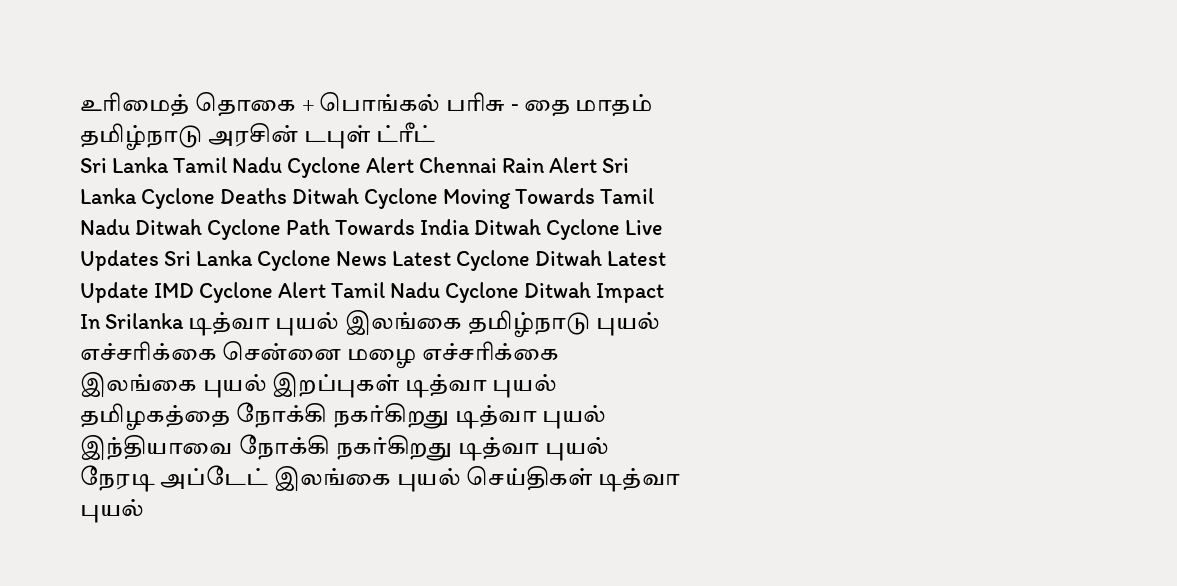உரிமைத் தொகை + பொங்கல் பரிசு - தை மாதம் தமிழ்நாடு அரசின் டபுள் ட்ரீட்
Sri Lanka Tamil Nadu Cyclone Alert Chennai Rain Alert Sri Lanka Cyclone Deaths Ditwah Cyclone Moving Towards Tamil Nadu Ditwah Cyclone Path Towards India Ditwah Cyclone Live Updates Sri Lanka Cyclone News Latest Cyclone Ditwah Latest Update IMD Cyclone Alert Tamil Nadu Cyclone Ditwah Impact In Srilanka டித்வா புயல் இலங்கை தமிழ்நாடு புயல் எச்சரிக்கை சென்னை மழை எச்சரிக்கை இலங்கை புயல் இறப்புகள் டித்வா புயல் தமிழகத்தை நோக்கி நகர்கிறது டித்வா புயல் இந்தியாவை நோக்கி நகர்கிறது டித்வா புயல் நேரடி அப்டேட் இலங்கை புயல் செய்திகள் டித்வா புயல்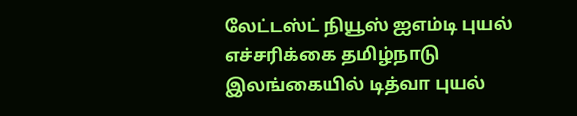லேட்டஸ்ட் நியூஸ் ஐஎம்டி புயல் எச்சரிக்கை தமிழ்நாடு இலங்கையில் டித்வா புயல்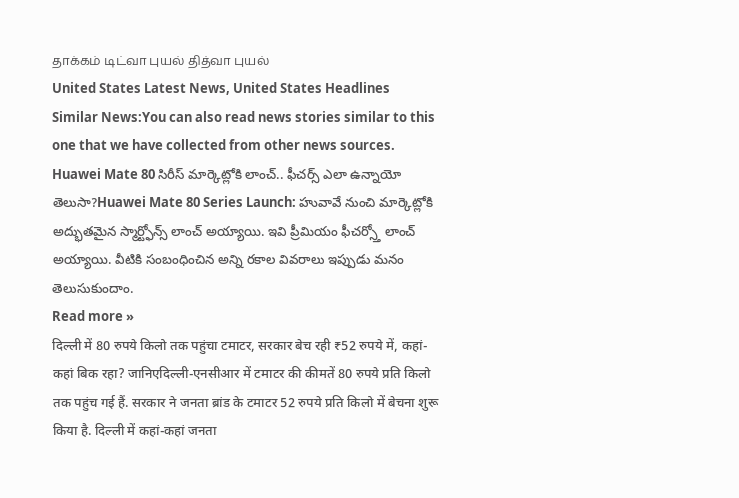தாக்கம் டிட்வா புயல் தித்வா புயல்
United States Latest News, United States Headlines
Similar News:You can also read news stories similar to this one that we have collected from other news sources.
Huawei Mate 80 సిరీస్ మార్కెట్లోకి లాంచ్.. ఫీచర్స్ ఎలా ఉన్నాయో తెలుసా?Huawei Mate 80 Series Launch: హువావే నుంచి మార్కెట్లోకి అద్భుతమైన స్మార్ట్ఫోన్స్ లాంచ్ అయ్యాయి. ఇవి ప్రీమియం ఫీచర్స్తో లాంచ్ అయ్యాయి. వీటికి సంబంధించిన అన్ని రకాల వివరాలు ఇప్పుడు మనం తెలుసుకుందాం.
Read more »
दिल्ली में 80 रुपये किलो तक पहुंचा टमाटर, सरकार बेच रही ₹52 रुपये में, कहां-कहां बिक रहा? जानिएदिल्ली-एनसीआर में टमाटर की कीमतें 80 रुपये प्रति किलो तक पहुंच गई हैं. सरकार ने जनता ब्रांड के टमाटर 52 रुपये प्रति किलो में बेचना शुरू किया है. दिल्ली में कहां-कहां जनता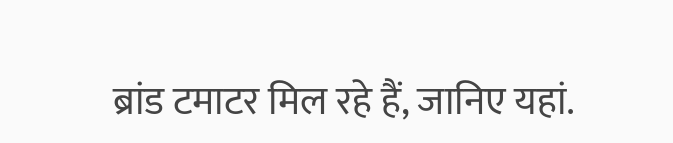ब्रांड टमाटर मिल रहे हैं, जानिए यहां.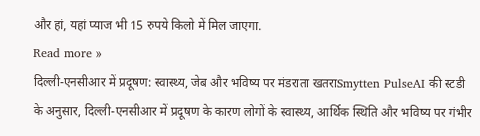और हां, यहां प्याज भी 15 रुपये किलो में मिल जाएगा.
Read more »
दिल्ली-एनसीआर में प्रदूषण: स्वास्थ्य, जेब और भविष्य पर मंडराता खतराSmytten PulseAI की स्टडी के अनुसार, दिल्ली-एनसीआर में प्रदूषण के कारण लोगों के स्वास्थ्य, आर्थिक स्थिति और भविष्य पर गंभीर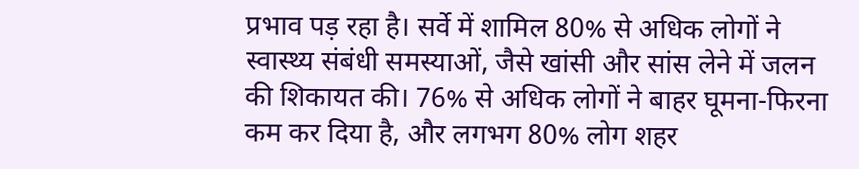प्रभाव पड़ रहा है। सर्वे में शामिल 80% से अधिक लोगों ने स्वास्थ्य संबंधी समस्याओं, जैसे खांसी और सांस लेने में जलन की शिकायत की। 76% से अधिक लोगों ने बाहर घूमना-फिरना कम कर दिया है, और लगभग 80% लोग शहर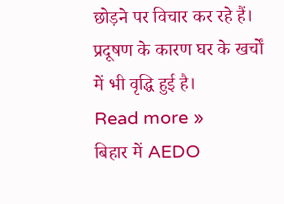छोड़ने पर विचार कर रहे हैं। प्रदूषण के कारण घर के खर्चों में भी वृद्धि हुई है।
Read more »
बिहार में AEDO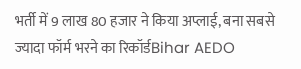भर्ती में 9 लाख 80 हजार ने किया अप्लाई, बना सबसे ज्यादा फॉर्म भरने का रिकॉर्डBihar AEDO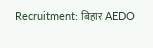Recruitment: बिहार AEDO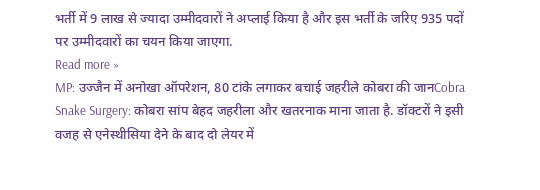भर्ती में 9 लाख से ज्यादा उम्मीदवारों ने अप्लाई किया है और इस भर्ती के जरिए 935 पदों पर उम्मीदवारों का चयन किया जाएगा.
Read more »
MP: उज्जैन में अनोखा ऑपरेशन, 80 टांके लगाकर बचाई जहरीले कोबरा की जानCobra Snake Surgery: कोबरा सांप बेहद जहरीला और खतरनाक माना जाता है. डॉक्टरों ने इसी वजह से एनेस्थीसिया देने के बाद दो लेयर में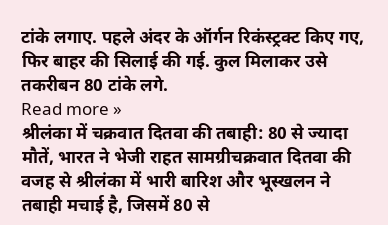टांके लगाए. पहले अंदर के ऑर्गन रिकंस्ट्रक्ट किए गए, फिर बाहर की सिलाई की गई. कुल मिलाकर उसे तकरीबन 80 टांके लगे.
Read more »
श्रीलंका में चक्रवात दितवा की तबाही: 80 से ज्यादा मौतें, भारत ने भेजी राहत सामग्रीचक्रवात दितवा की वजह से श्रीलंका में भारी बारिश और भूस्खलन ने तबाही मचाई है, जिसमें 80 से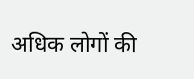अधिक लोगों की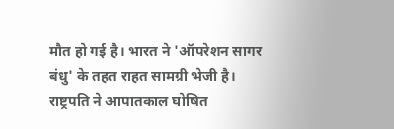मौत हो गई है। भारत ने 'ऑपरेशन सागर बंधु' के तहत राहत सामग्री भेजी है। राष्ट्रपति ने आपातकाल घोषित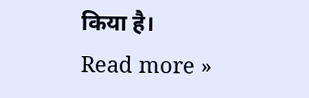किया है।
Read more »